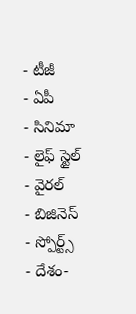- టీజీ
- ఏపీ
- సినిమా
- లైఫ్ స్టైల్
- వైరల్
- బిజినెస్
- స్పోర్ట్స్
- దేశం-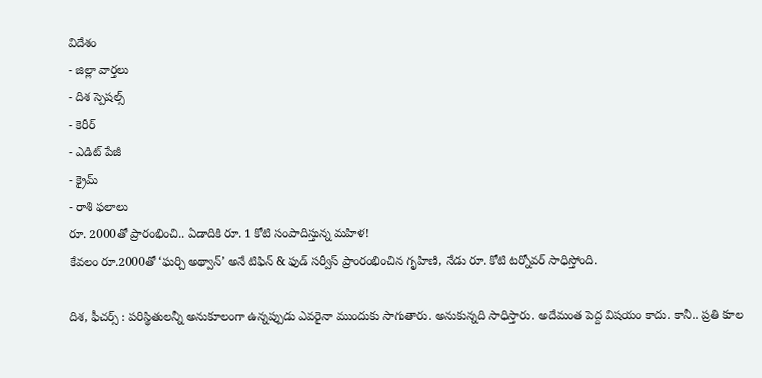విదేశం
- జిల్లా వార్తలు
- దిశ స్పెషల్స్
- కెరీర్
- ఎడిట్ పేజీ
- క్రైమ్
- రాశి ఫలాలు
రూ. 2000తో ప్రారంభించి.. ఏడాదికి రూ. 1 కోటి సంపాదిస్తున్న మహిళ!
కేవలం రూ.2000తో ‘ఘర్చి అథ్వాన్’ అనే టిఫిన్ & ఫుడ్ సర్వీస్ ప్రాంరంభించిన గృహిణి, నేడు రూ. కోటి టర్నోవర్ సాధిస్తోంది.

దిశ, ఫీచర్స్ : పరిస్థితులన్నీ అనుకూలంగా ఉన్నప్పుడు ఎవరైనా ముందుకు సాగుతారు. అనుకున్నది సాధిస్తారు. అదేమంత పెద్ద విషయం కాదు. కానీ.. ప్రతి కూల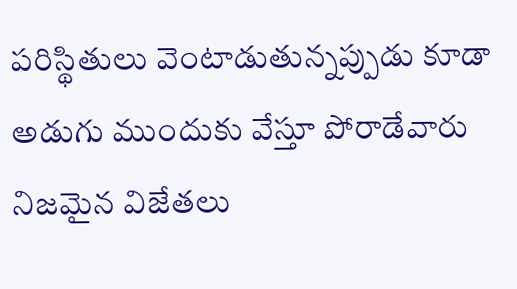పరిస్థితులు వెంటాడుతున్నప్పుడు కూడా అడుగు ముందుకు వేస్తూ పోరాడేవారు నిజమైన విజేతలు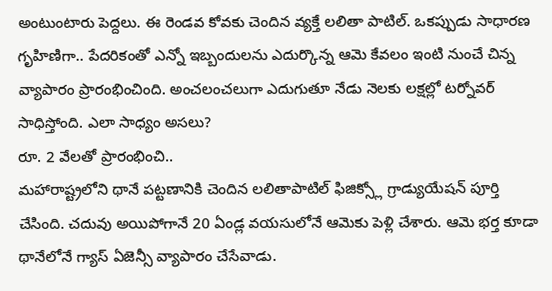అంటుంటారు పెద్దలు. ఈ రెండవ కోవకు చెందిన వ్యక్తే లలితా పాటిల్. ఒకప్పుడు సాధారణ గృహిణిగా.. పేదరికంతో ఎన్నో ఇబ్బందులను ఎదుర్కొన్న ఆమె కేవలం ఇంటి నుంచే చిన్న వ్యాపారం ప్రారంభించింది. అంచలంచలుగా ఎదుగుతూ నేడు నెలకు లక్షల్లో టర్నోవర్ సాధిస్తోంది. ఎలా సాధ్యం అసలు?
రూ. 2 వేలతో ప్రారంభించి..
మహారాష్ట్రలోని థానే పట్టణానికి చెందిన లలితాపాటిల్ ఫిజిక్స్లో గ్రాడ్యుయేషన్ పూర్తి చేసింది. చదువు అయిపోగానే 20 ఏండ్ల వయసులోనే ఆమెకు పెళ్లి చేశారు. ఆమె భర్త కూడా థానేలోనే గ్యాస్ ఏజెన్సీ వ్యాపారం చేసేవాడు.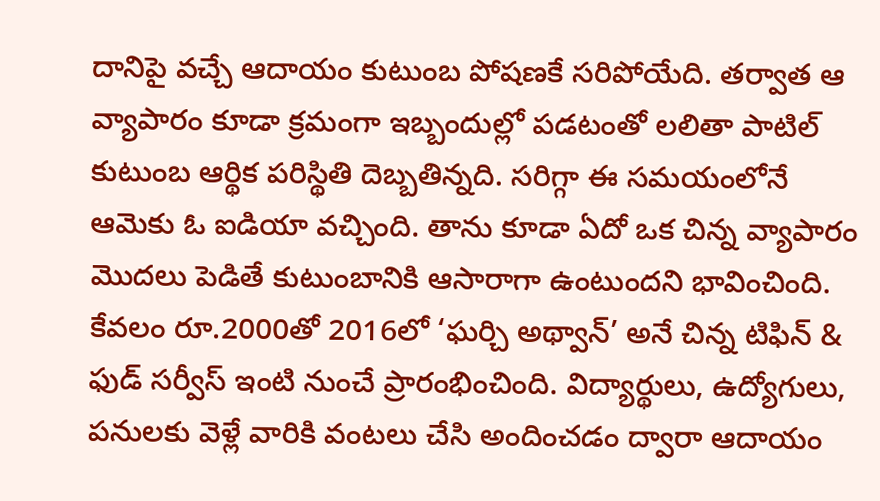దానిపై వచ్చే ఆదాయం కుటుంబ పోషణకే సరిపోయేది. తర్వాత ఆ వ్యాపారం కూడా క్రమంగా ఇబ్బందుల్లో పడటంతో లలితా పాటిల్ కుటుంబ ఆర్థిక పరిస్థితి దెబ్బతిన్నది. సరిగ్గా ఈ సమయంలోనే ఆమెకు ఓ ఐడియా వచ్చింది. తాను కూడా ఏదో ఒక చిన్న వ్యాపారం మొదలు పెడితే కుటుంబానికి ఆసారాగా ఉంటుందని భావించింది. కేవలం రూ.2000తో 2016లో ‘ఘర్చి అథ్వాన్’ అనే చిన్న టిఫిన్ & ఫుడ్ సర్వీస్ ఇంటి నుంచే ప్రారంభించింది. విద్యార్థులు, ఉద్యోగులు, పనులకు వెళ్లే వారికి వంటలు చేసి అందించడం ద్వారా ఆదాయం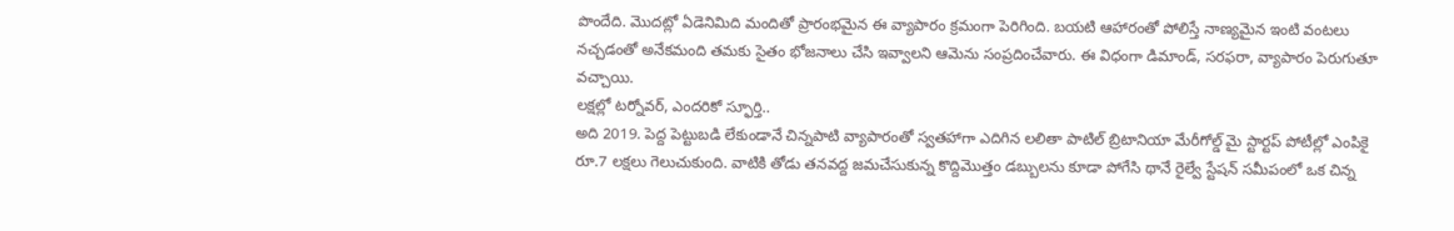పొందేది. మొదట్లో ఏడెనిమిది మందితో ప్రారంభమైన ఈ వ్యాపారం క్రమంగా పెరిగింది. బయటి ఆహారంతో పోలిస్తే నాణ్యమైన ఇంటి వంటలు నచ్చడంతో అనేకమంది తమకు సైతం భోజనాలు చేసి ఇవ్వాలని ఆమెను సంప్రదించేవారు. ఈ విధంగా డిమాండ్, సరఫరా, వ్యాపారం పెరుగుతూ వచ్చాయి.
లక్షల్లో టర్నోవర్, ఎందరికో స్ఫూర్తి..
అది 2019. పెద్ద పెట్టుబడి లేకుండానే చిన్నపాటి వ్యాపారంతో స్వతహాగా ఎదిగిన లలితా పాటిల్ బ్రిటానియా మేరీగోల్డ్ మై స్టార్టప్ పోటీల్లో ఎంపికై రూ.7 లక్షలు గెలుచుకుంది. వాటికి తోడు తనవద్ద జమచేసుకున్న కొద్దిమొత్తం డబ్బులను కూడా పోగేసి థానే రైల్వే స్టేషన్ సమీపంలో ఒక చిన్న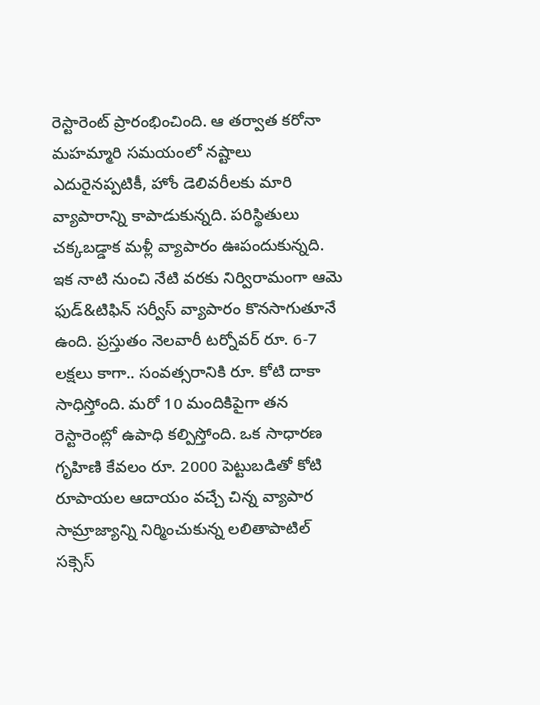రెస్టారెంట్ ప్రారంభించింది. ఆ తర్వాత కరోనా మహమ్మారి సమయంలో నష్టాలు ఎదురైనప్పటికీ, హోం డెలివరీలకు మారి వ్యాపారాన్ని కాపాడుకున్నది. పరిస్థితులు చక్కబడ్డాక మళ్లీ వ్యాపారం ఊపందుకున్నది. ఇక నాటి నుంచి నేటి వరకు నిర్విరామంగా ఆమె ఫుడ్&టిఫిన్ సర్వీస్ వ్యాపారం కొనసాగుతూనే ఉంది. ప్రస్తుతం నెలవారీ టర్నోవర్ రూ. 6-7 లక్షలు కాగా.. సంవత్సరానికి రూ. కోటి దాకా సాధిస్తోంది. మరో 10 మందికిపైగా తన రెస్టారెంట్లో ఉపాధి కల్పిస్తోంది. ఒక సాధారణ గృహిణి కేవలం రూ. 2000 పెట్టుబడితో కోటి రూపాయల ఆదాయం వచ్చే చిన్న వ్యాపార సామ్రాజ్యాన్ని నిర్మించుకున్న లలితాపాటిల్ సక్సెస్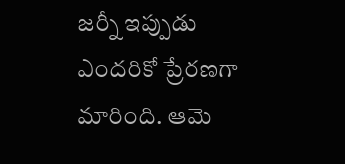జర్నీ ఇప్పుడు ఎందరికో ప్రేరణగా మారింది. ఆమె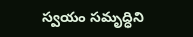స్వయం సమృద్ధిని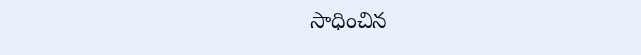సాధించిన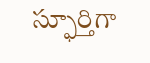స్ఫూర్తిగా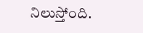నిలుస్తోంది.